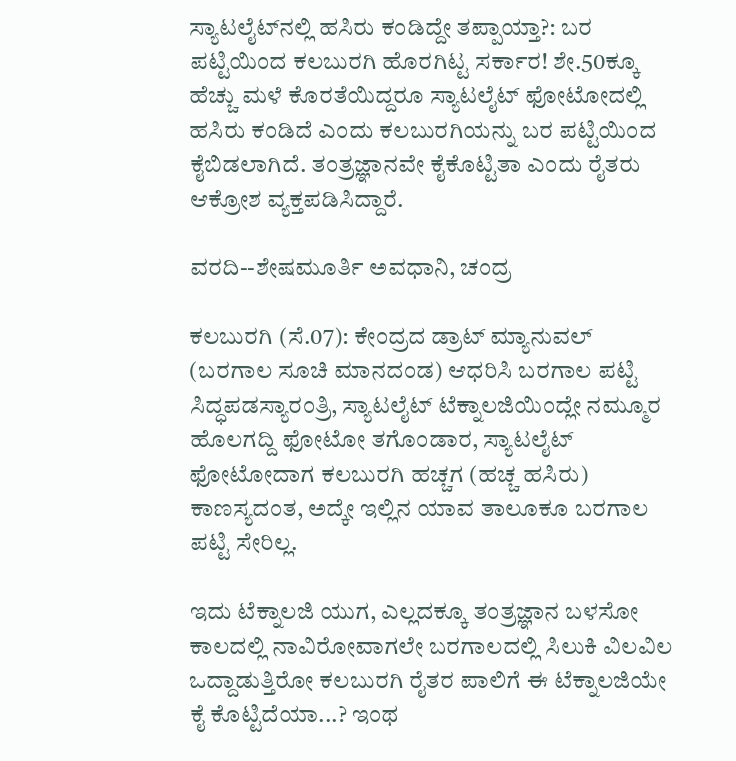ಸ್ಯಾಟಲೈಟ್‌ನಲ್ಲಿ ಹಸಿರು ಕಂಡಿದ್ದೇ ತಪ್ಪಾಯ್ತಾ?: ಬರ ಪಟ್ಟಿಯಿಂದ ಕಲಬುರಗಿ ಹೊರಗಿಟ್ಟ ಸರ್ಕಾರ! ಶೇ.50ಕ್ಕೂ ಹೆಚ್ಚು ಮಳೆ ಕೊರತೆಯಿದ್ದರೂ ಸ್ಯಾಟಲೈಟ್ ಫೋಟೋದಲ್ಲಿ ಹಸಿರು ಕಂಡಿದೆ ಎಂದು ಕಲಬುರಗಿಯನ್ನು ಬರ ಪಟ್ಟಿಯಿಂದ ಕೈಬಿಡಲಾಗಿದೆ. ತಂತ್ರಜ್ಞಾನವೇ ಕೈಕೊಟ್ಟಿತಾ ಎಂದು ರೈತರು ಆಕ್ರೋಶ ವ್ಯಕ್ತಪಡಿಸಿದ್ದಾರೆ.

ವರದಿ--ಶೇಷಮೂರ್ತಿ ಅವಧಾನಿ, ಚಂದ್ರ

ಕಲಬುರಗಿ (ಸೆ.07): ಕೇಂದ್ರದ ಡ್ರಾಟ್‌ ಮ್ಯಾನುವಲ್‌ (ಬರಗಾಲ ಸೂಚಿ ಮಾನದಂಡ) ಆಧರಿಸಿ ಬರಗಾಲ ಪಟ್ಟಿ ಸಿದ್ಧಪಡಸ್ಯಾರಂತ್ರಿ, ಸ್ಯಾಟಲೈಟ್ ಟೆಕ್ನಾಲಜಿಯಿಂದ್ಲೇ ನಮ್ಮೂರ ಹೊಲಗದ್ದಿ ಫೋಟೋ ತಗೊಂಡಾರ, ಸ್ಯಾಟಲೈಟ್‌ ಫೋಟೋದಾಗ ಕಲಬುರಗಿ ಹಚ್ಚಗ (ಹಚ್ಚ ಹಸಿರು) ಕಾಣಸ್ಯದಂತ, ಅದ್ಕೇ ಇಲ್ಲಿನ ಯಾವ ತಾಲೂಕೂ ಬರಗಾಲ ಪಟ್ಟಿ ಸೇರಿಲ್ಲ.

ಇದು ಟೆಕ್ನಾಲಜಿ ಯುಗ, ಎಲ್ಲದಕ್ಕೂ ತಂತ್ರಜ್ಞಾನ ಬಳಸೋ ಕಾಲದಲ್ಲಿ ನಾವಿರೋವಾಗಲೇ ಬರಗಾಲದಲ್ಲಿ ಸಿಲುಕಿ ವಿಲವಿಲ ಒದ್ದಾಡುತ್ತಿರೋ ಕಲಬುರಗಿ ರೈತರ ಪಾಲಿಗೆ ಈ ಟೆಕ್ನಾಲಜಿಯೇ ಕೈ ಕೊಟ್ಟಿದೆಯಾ...? ಇಂಥ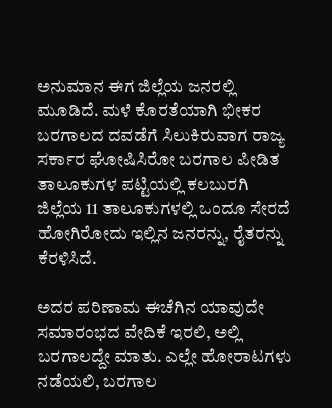ಅನುಮಾನ ಈಗ ಜಿಲ್ಲೆಯ ಜನರಲ್ಲಿ ಮೂಡಿದೆ. ಮಳೆ ಕೊರತೆಯಾಗಿ ಭೀಕರ ಬರಗಾಲದ ದವಡೆಗೆ ಸಿಲುಕಿರುವಾಗ ರಾಜ್ಯ ಸರ್ಕಾರ ಘೋಷಿಸಿರೋ ಬರಗಾಲ ಪೀಡಿತ ತಾಲೂಕುಗಳ ಪಟ್ಟಿಯಲ್ಲಿ ಕಲಬುರಗಿ ಜಿಲ್ಲೆಯ 11 ತಾಲೂಕುಗಳಲ್ಲಿ ಒಂದೂ ಸೇರದೆ ಹೋಗಿರೋದು ಇಲ್ಲಿನ ಜನರನ್ನು, ರೈತರನ್ನು ಕೆರಳಿಸಿದೆ.

ಅದರ ಪರಿಣಾಮ ಈಚೆಗಿನ ಯಾವುದೇ ಸಮಾರಂಭದ ವೇದಿಕೆ ಇರಲಿ, ಅಲ್ಲಿ ಬರಗಾಲದ್ದೇ ಮಾತು. ಎಲ್ಲೇ ಹೋರಾಟಗಳು ನಡೆಯಲಿ, ಬರಗಾಲ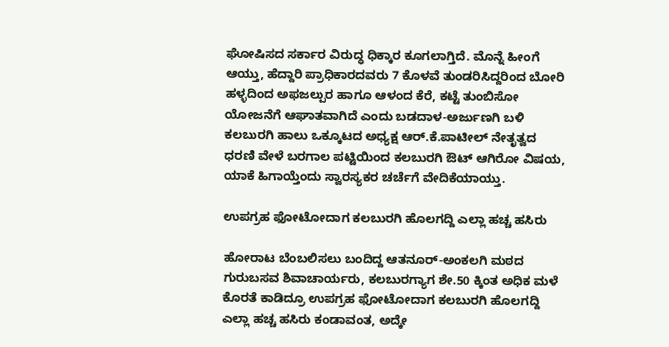ಘೋಷಿಸದ ಸರ್ಕಾರ ವಿರುದ್ಧ ಧಿಕ್ಕಾರ ಕೂಗಲಾಗ್ತಿದೆ. ಮೊನ್ನೆ ಹೀಂಗೆ ಆಯ್ತು, ಹೆದ್ದಾರಿ ಪ್ರಾಧಿಕಾರದವರು 7 ಕೊಳವೆ ತುಂಡರಿಸಿದ್ದರಿಂದ ಬೋರಿ ಹಳ್ಳದಿಂದ ಅಫಜಲ್ಪುರ ಹಾಗೂ ಆಳಂದ ಕೆರೆ, ಕಟ್ಟೆ ತುಂಬಿಸೋ ಯೋಜನೆಗೆ ಆಘಾತವಾಗಿದೆ ಎಂದು ಬಡದಾಳ-ಅರ್ಜುಣಗಿ ಬಳಿ ಕಲಬುರಗಿ ಹಾಲು ಒಕ್ಕೂಟದ ಅಧ್ಯಕ್ಷ ಆರ್‌.ಕೆ.ಪಾಟೀಲ್‌ ನೇತೃತ್ವದ ಧರಣಿ ವೇಳೆ ಬರಗಾಲ ಪಟ್ಟಿಯಿಂದ ಕಲಬುರಗಿ ಔಟ್‌ ಆಗಿರೋ ವಿಷಯ, ಯಾಕೆ ಹಿಗಾಯ್ತೆಂದು ಸ್ವಾರಸ್ಯಕರ ಚರ್ಚೆಗೆ ವೇದಿಕೆಯಾಯ್ತು.

ಉಪಗ್ರಹ ಫೋಟೋದಾಗ ಕಲಬುರಗಿ ಹೊಲಗದ್ದಿ ಎಲ್ಲಾ ಹಚ್ಚ ಹಸಿರು

ಹೋರಾಟ ಬೆಂಬಲಿಸಲು ಬಂದಿದ್ದ ಆತನೂರ್‌-ಅಂಕಲಗಿ ಮಠದ ಗುರುಬಸವ ಶಿವಾಚಾರ್ಯರು, ಕಲಬುರಗ್ಯಾಗ ಶೇ.50 ಕ್ಕಿಂತ ಅಧಿಕ ಮಳೆ ಕೊರತೆ ಕಾಡಿದ್ರೂ ಉಪಗ್ರಹ ಫೋಟೋದಾಗ ಕಲಬುರಗಿ ಹೊಲಗದ್ದಿ ಎಲ್ಲಾ ಹಚ್ಚ ಹಸಿರು ಕಂಡಾವಂತ, ಅದ್ಕೇ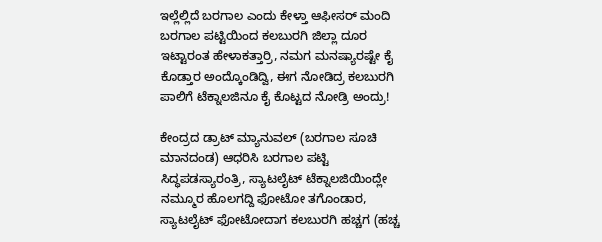ಇಲ್ಲೆಲ್ಲಿದೆ ಬರಗಾಲ ಎಂದು ಕೇಳ್ತಾ ಆಫೀಸರ್‌ ಮಂದಿ ಬರಗಾಲ ಪಟ್ಟಿಯಿಂದ ಕಲಬುರಗಿ ಜಿಲ್ಲಾ ದೂರ ಇಟ್ಟಾರಂತ ಹೇಳಾಕತ್ತಾರ್ರಿ, ನಮಗ ಮನಷ್ಯಾರಷ್ಟೇ ಕೈ ಕೊಡ್ತಾರ ಅಂದ್ಕೊಂಡಿದ್ವಿ, ಈಗ ನೋಡಿದ್ರ ಕಲಬುರಗಿ ಪಾಲಿಗೆ ಟೆಕ್ನಾಲಜಿನೂ ಕೈ ಕೊಟ್ಟದ ನೋಡ್ರಿ ಅಂದ್ರು!

ಕೇಂದ್ರದ ಡ್ರಾಟ್‌ ಮ್ಯಾನುವಲ್‌ (ಬರಗಾಲ ಸೂಚಿ ಮಾನದಂಡ) ಆಧರಿಸಿ ಬರಗಾಲ ಪಟ್ಟಿ ಸಿದ್ಧಪಡಸ್ಯಾರಂತ್ರಿ, ಸ್ಯಾಟಲೈಟ್ ಟೆಕ್ನಾಲಜಿಯಿಂದ್ಲೇ ನಮ್ಮೂರ ಹೊಲಗದ್ದಿ ಫೋಟೋ ತಗೊಂಡಾರ, ಸ್ಯಾಟಲೈಟ್‌ ಫೋಟೋದಾಗ ಕಲಬುರಗಿ ಹಚ್ಚಗ (ಹಚ್ಚ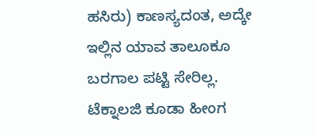ಹಸಿರು) ಕಾಣಸ್ಯದಂತ, ಅದ್ಕೇ ಇಲ್ಲಿನ ಯಾವ ತಾಲೂಕೂ ಬರಗಾಲ ಪಟ್ಟಿ ಸೇರಿಲ್ಲ. ಟೆಕ್ನಾಲಜಿ ಕೂಡಾ ಹೀಂಗ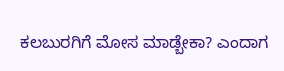ಕಲಬುರಗಿಗೆ ಮೋಸ ಮಾಡ್ಬೇಕಾ? ಎಂದಾಗ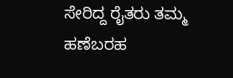ಸೇರಿದ್ದ ರೈತರು ತಮ್ಮ ಹಣೆಬರಹ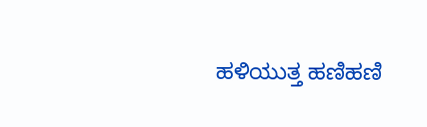ಹಳಿಯುತ್ತ ಹಣಿಹಣಿ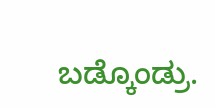ಬಡ್ಕೊಂಡ್ರು.